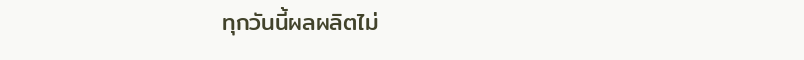ทุกวันนี้ผลผลิตไม่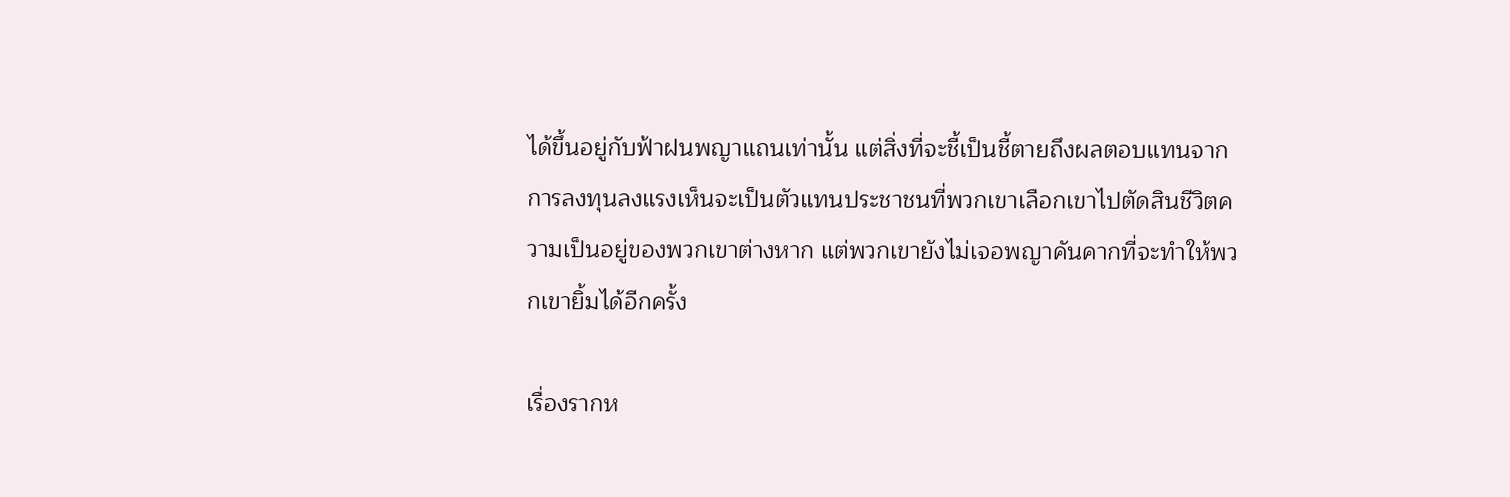ได้ขึ้นอยู่กับฟ้าฝนพญาแถนเท่านั้น แต่สิ่งที่จะชี้เป็นชี้ตายถึงผลตอบแทนจากการลงทุนลงแรงเห็นจะเป็นตัวแทนประชาชนที่พวกเขาเลือกเขาไปตัดสินชีวิตความเป็นอยู่ของพวกเขาต่างหาก แต่พวกเขายังไม่เจอพญาคันคากที่จะทำให้พวกเขายิ้มได้อีกครั้ง

เรื่องรากห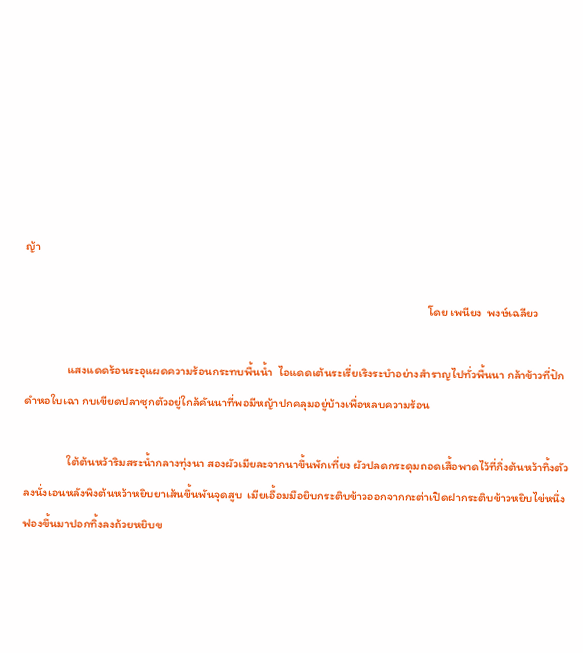ญ้า

                                                                                                                                                     โดย เพนียง  พงษ์เฉลียว

                แสงแดดร้อนระอุแผดความร้อนกระทบพื้นน้ำ  ไอแดดเต้นระเรี่ยเริงระบำอย่างสำราญไปทั่วพื้นนา กล้าข้าวที่ปักดำหอใบเฉา กบเขียดปลาซุกตัวอยู่ใกล้คันนาที่พอมีหญ้าปกคลุมอยู่บ้างเพื่อหลบความร้อน

                ใต้ต้นหว้าริมสระน้ำกลางทุ่งนา สองผัวเมียละจากนาขึ้นพักเที่ยง ผัวปลดกระดุมถอดเสื้อพาดไว้ที่กิ่งต้นหว้าทิ้งตัวลงนั่งเอนหลังพิงต้นหว้าหยิบยาเส้นขึ้นพันจุดสูบ  เมียเอื้อมมือยิบกระติบข้าวออกจากกะต่าเปิดฝากระติบข้าวหยิบไข่หนึ่งฟองขึ้นมาปอกทิ้งลงถ้วยหยิบข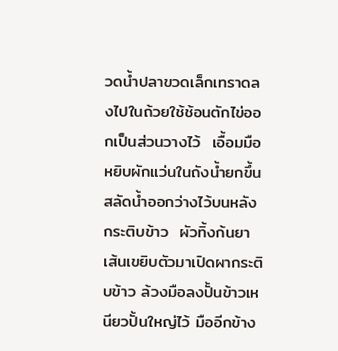วดน้ำปลาขวดเล็กเทราดลงไปในถ้วยใช้ช้อนตักไข่ออกเป็นส่วนวางไว้  เอื้อมมือหยิบผักแว่นในถังน้ำยกขึ้นสลัดน้ำออกว่างไว้บนหลังกระติบข้าว  ผัวทิ้งก้นยาเส้นเขยิบตัวมาเปิดผากระติบข้าว ล้วงมือลงปั้นข้าวเหนียวปั้นใหญ่ไว้ มืออีกข้าง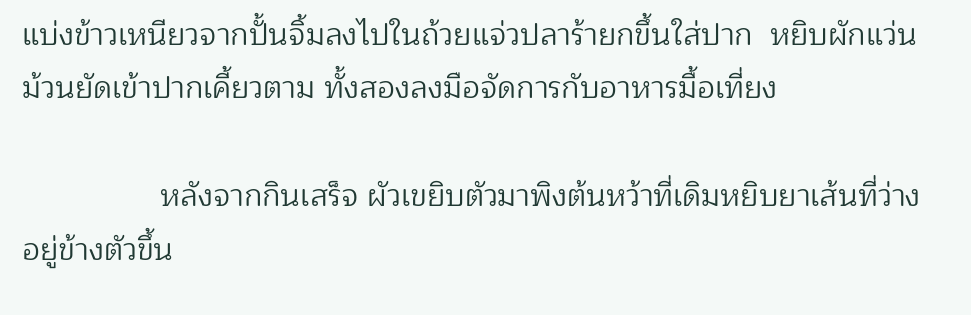แบ่งข้าวเหนียวจากปั้นจิ้มลงไปในถ้วยแจ่วปลาร้ายกขึ้นใส่ปาก  หยิบผักแว่นม้วนยัดเข้าปากเคี้ยวตาม ทั้งสองลงมือจัดการกับอาหารมื้อเที่ยง

                หลังจากกินเสร็จ ผัวเขยิบตัวมาพิงต้นหว้าที่เดิมหยิบยาเส้นที่ว่างอยู่ข้างตัวขึ้น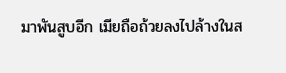มาพันสูบอีก เมียถือถ้วยลงไปล้างในส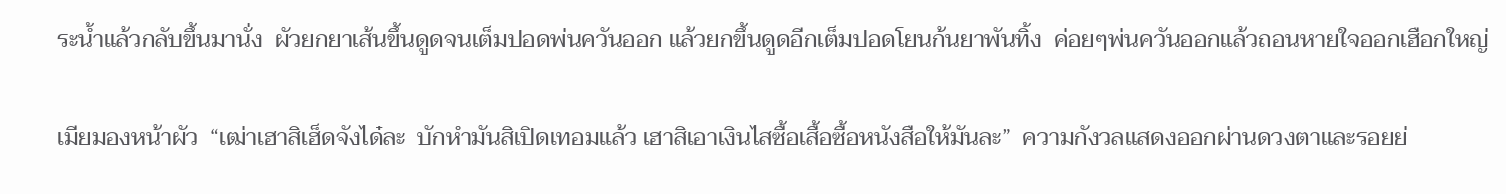ระน้ำแล้วกลับขึ้นมานั่ง  ผัวยกยาเส้นขึ้นดูดจนเต็มปอดพ่นควันออก แล้วยกขึ้นดูดอีกเต็มปอดโยนก้นยาพันทิ้ง  ค่อยๆพ่นควันออกแล้วถอนหายใจออกเฮือกใหญ่

เมียมองหน้าผัว  “เฒ่าเฮาสิเฮ็ดจังได๋ละ  บักหำมันสิเปิดเทอมแล้ว เฮาสิเอาเงินไสซื้อเสื้อซื้อหนังสือให้มันละ”  ความกังวลแสดงออกผ่านดวงตาและรอยย่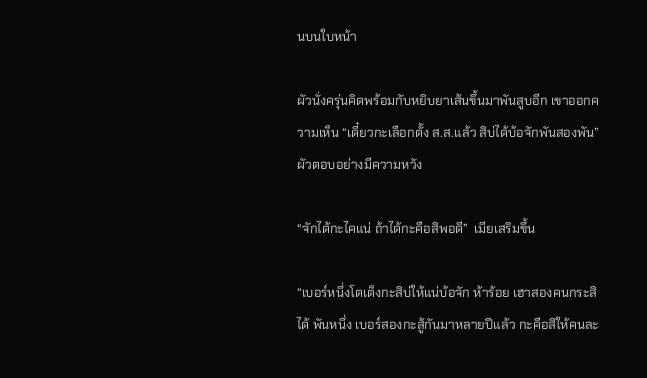นบนใบหน้า

ผัวนั่งครุ่นคิดพร้อมกับหยิบยาเส้นขึ้นมาพันสูบอีก เขาออกความเห็น “เดี๋ยวกะเลือกตั้ง ส.ส.แล้ว สิบ่ได้บ้อจักพันสองพัน” ผัวตอบอย่างมีความหวัง

“จักได้กะไคแน่ ถ้าได้กะคือสิพอดี”  เมียเสริมขึ้น

“เบอร์หนึ่งโตเต็งกะสิบ่ให้แน่บ้อจัก ห้าร้อย เฮาสองคนกระสิได้ พันหนึ่ง เบอร์สองกะสู้กันมาหลายปีแล้ว กะคือสิให้คนละ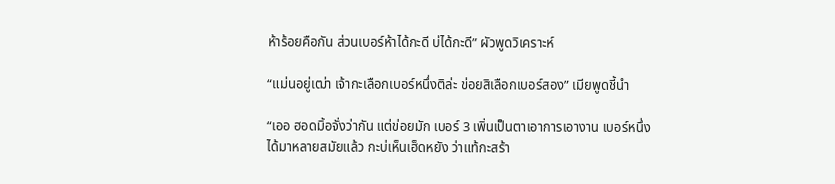ห้าร้อยคือกัน ส่วนเบอร์ห้าได้กะดี บ่ได้กะดี” ผัวพูดวิเคราะห์

“แม่นอยู่เฒ่า เจ้ากะเลือกเบอร์หนึ่งติล่ะ ข่อยสิเลือกเบอร์สอง” เมียพูดชี้นำ

“เออ ฮอดมิ้อจั่งว่ากัน แต่ข่อยมัก เบอร์ 3 เพิ่นเป็นตาเอาการเอางาน เบอร์หนึ่งได้มาหลายสมัยแล้ว กะบ่เห็นเฮ็ดหยัง ว่าแท้กะสร้า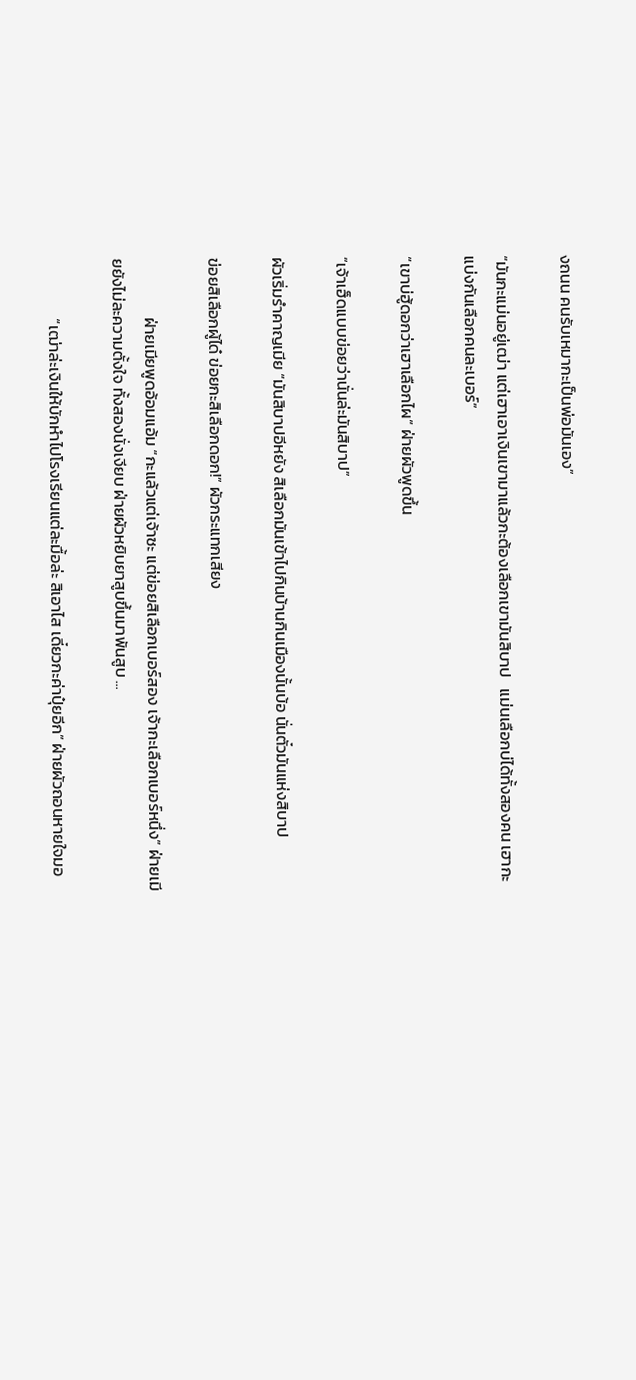งถนน คนรับเหมากะเป็นพ่อมันเอง”

“มันกะแม่นอยู่เฒ่า แต่เฮาเอาเงินเขามาแล้วกะต้องเลือกเขามันสิบาป   แม่นเลือกบ่ได้ทั้งสองคน เฮากะแบ่งกันเลือกคนละเบอร์”

“เขาบ่ฮู้ดอกว่าเฮาเลือกไผ” ฝ่ายผัวพูดขึ้น

“เจ้าเฮ็ดแบบข่อยว่านั่นล่ะมันสิบาป”

ผัวเริ่มรำคาญเมีย “มันสิบาปอีหยัง สิเลือกมันเข้าไปกินบ้านกินเมืองนั้นบ้อ นั่นตั๋วมันแห่งสิบาป

ข่อยสิเลือกผู้ได๋ ข่อยกะสิเลือกดอก!” ผัวกระแทกเสียง

                ฝ่ายเมียพูดอ้อมแอ้ม “กะแล้วแต่เจ้าซะ แต่ข่อยสิเลือกเบอร์สอง เจ้ากะเลือกเบอร์หนึ่ง” ฝ่ายเมียยังไม่ละความตั้งใจ ทั้งสองนั่งเงียบ ฝ่ายผัวหยิบยาสูบขึ้นมาพันสูบ ...

                “เฒ่าล่ะเงินให้บักหำไปโรงเรียนแต่ละมื้อล่ะ สิเอาไส เดี๋ยวกะค่าปุ๋ยอีก” ฝ่ายผัวถอนหายใจมอ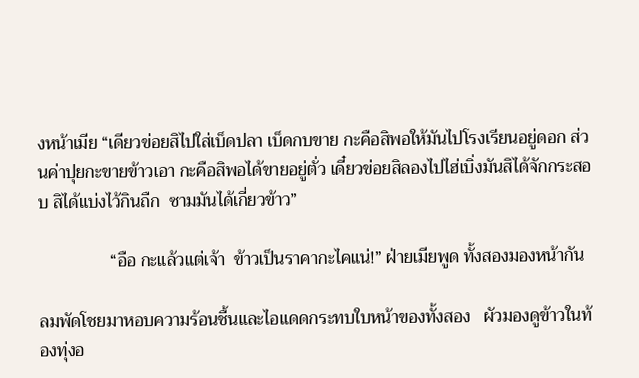งหน้าเมีย “เดียวข่อยสิไปใส่เบ็ดปลา เบ็ดกบขาย กะคือสิพอให้มันไปโรงเรียนอยู่ดอก ส่วนค่าปุยกะขายข้าวเอา กะคือสิพอได้ขายอยู่ตั่ว เดี๋ยวข่อยสิลองไปไฮ่เบิ่งมันสิได้จักกระสอบ สิได้แบ่งไว้กินถืก  ซามมันได้เกี่ยวข้าว”

                “อือ กะแล้วแต่เจ้า  ข้าวเป็นราคากะไคแน่!” ฝ่ายเมียพูด ทั้งสองมองหน้ากัน

ลมพัดโชยมาหอบความร้อนชื้นและไอแดดกระทบใบหน้าของทั้งสอง   ผัวมองดูข้าวในท้องทุ่งอ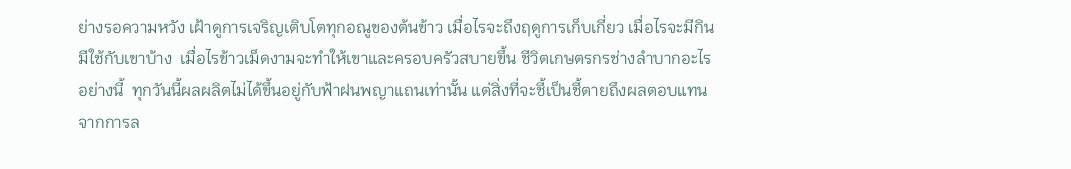ย่างรอความหวัง เฝ้าดูการเจริญเติบโตทุกอณูของต้นข้าว เมื่อไรจะถึงฤดูการเก็บเกี่ยว เมื่อไรจะมีกินมีใช้กับเขาบ้าง  เมื่อไรข้าวเม็ดงามจะทำให้เขาและครอบครัวสบายขึ้น ชีวิตเกษตรกรช่างลำบากอะไรอย่างนี้  ทุกวันนี้ผลผลิตไม่ได้ขึ้นอยู่กับฟ้าฝนพญาแถนเท่านั้น แต่สิ่งที่จะชี้เป็นชี้ตายถึงผลตอบแทนจากการล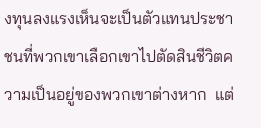งทุนลงแรงเห็นจะเป็นตัวแทนประชาชนที่พวกเขาเลือกเขาไปตัดสินชีวิตความเป็นอยู่ของพวกเขาต่างหาก  แต่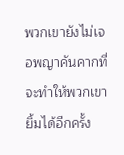พวกเขายังไม่เจอพญาคันคากที่จะทำให้พวกเขายิ้มได้อีกครั้ง